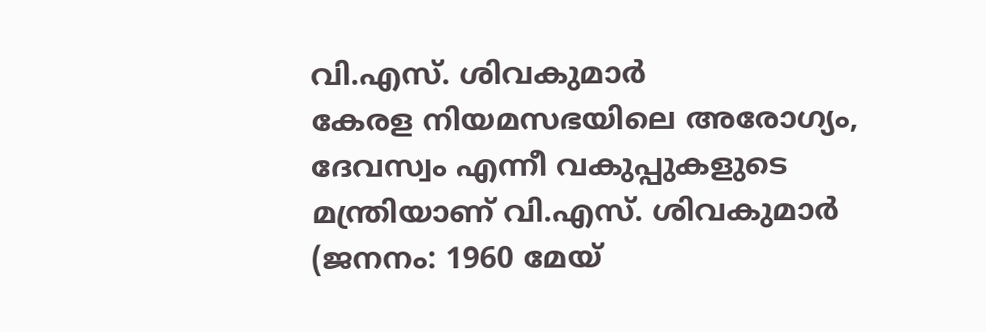വി.എസ്. ശിവകുമാർ
കേരള നിയമസഭയിലെ അരോഗ്യം, ദേവസ്വം എന്നീ വകുപ്പുകളുടെ മന്ത്രിയാണ് വി.എസ്. ശിവകുമാർ (ജനനം: 1960 മേയ്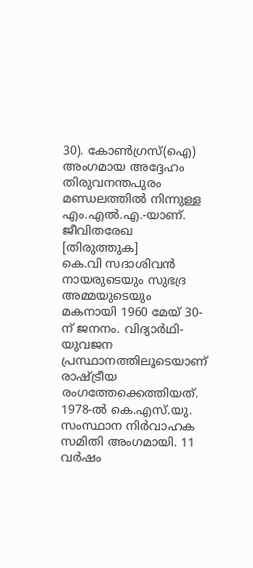30). കോൺഗ്രസ്(ഐ) അംഗമായ അദ്ദേഹം തിരുവനന്തപുരം മണ്ഡലത്തിൽ നിന്നുള്ള എം.എൽ.എ.-യാണ്.
ജീവിതരേഖ [തിരുത്തുക]
കെ.വി സദാശിവൻ നായരുടെയും സുഭദ്ര അമ്മയുടെയും മകനായി 1960 മേയ് 30-ന് ജനനം. വിദ്യാർഥി-യുവജന പ്രസ്ഥാനത്തിലൂടെയാണ് രാഷ്ട്രീയ രംഗത്തേക്കെത്തിയത്. 1978-ൽ കെ.എസ്.യു. സംസ്ഥാന നിർവാഹക സമിതി അംഗമായി. 11 വർഷം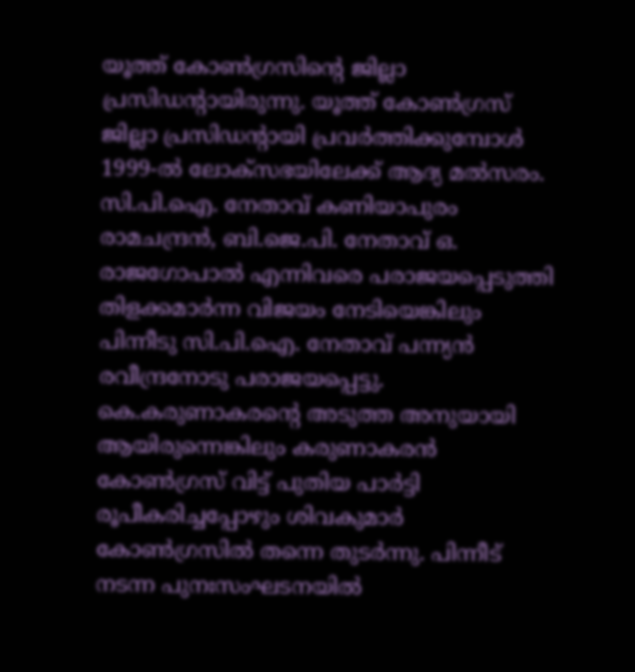യൂത്ത് കോൺഗ്രസിന്റെ ജില്ലാ പ്രസിഡന്റായിരുന്നു. യൂത്ത് കോൺഗ്രസ് ജില്ലാ പ്രസിഡന്റായി പ്രവർത്തിക്കുമ്പോൾ 1999-ൽ ലോക്സഭയിലേക്ക് ആദ്യ മൽസരം. സി.പി.ഐ. നേതാവ് കണിയാപുരം രാമചന്ദ്രൻ, ബി.ജെ.പി. നേതാവ് ഒ. രാജഗോപാൽ എന്നിവരെ പരാജയപ്പെടുത്തി തിളക്കമാർന്ന വിജയം നേടിയെങ്കിലും പിന്നീടു സി.പി.ഐ. നേതാവ് പന്ന്യൻ രവീന്ദ്രനോടു പരാജയപ്പെട്ടു. കെ.കരുണാകരന്റെ അടുത്ത അനുയായി ആയിരുന്നെങ്കിലും കരുണാകരൻ കോൺഗ്രസ് വിട്ട് പുതിയ പാർട്ടി രൂപീകരിച്ചപ്പോഴും ശിവകുമാർ കോൺഗ്രസിൽ തന്നെ തുടർന്നു. പിന്നീട് നടന്ന പുനഃസംഘടനയിൽ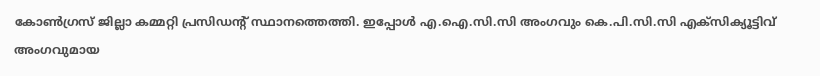കോൺഗ്രസ് ജില്ലാ കമ്മറ്റി പ്രസിഡന്റ് സ്ഥാനത്തെത്തി. ഇപ്പോൾ എ.ഐ.സി.സി അംഗവും കെ.പി.സി.സി എക്സിക്യൂട്ടിവ് അംഗവുമായ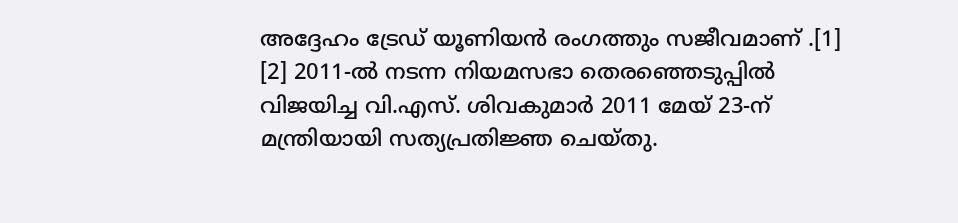അദ്ദേഹം ട്രേഡ് യൂണിയൻ രംഗത്തും സജീവമാണ് .[1] [2] 2011-ൽ നടന്ന നിയമസഭാ തെരഞ്ഞെടുപ്പിൽ വിജയിച്ച വി.എസ്. ശിവകുമാർ 2011 മേയ് 23-ന് മന്ത്രിയായി സത്യപ്രതിജ്ഞ ചെയ്തു.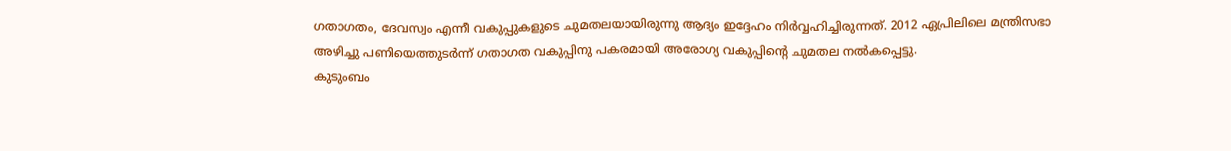ഗതാഗതം, ദേവസ്വം എന്നീ വകുപ്പുകളുടെ ചുമതലയായിരുന്നു ആദ്യം ഇദ്ദേഹം നിർവ്വഹിച്ചിരുന്നത്. 2012 ഏപ്രിലിലെ മന്ത്രിസഭാ അഴിച്ചു പണിയെത്തുടർന്ന് ഗതാഗത വകുപ്പിനു പകരമായി അരോഗ്യ വകുപ്പിന്റെ ചുമതല നൽകപ്പെട്ടു.
കുടുംബം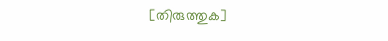[തിരുത്തുക]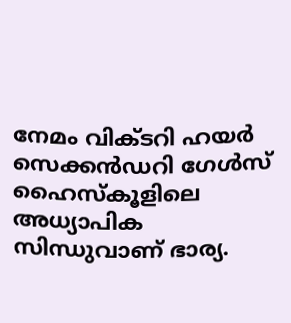നേമം വിക്ടറി ഹയർ സെക്കൻഡറി ഗേൾസ് ഹൈസ്കൂളിലെ അധ്യാപിക സിന്ധുവാണ് ഭാര്യ.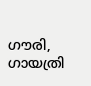ഗൗരി, ഗായത്രി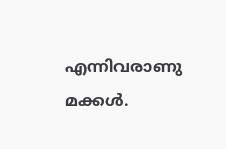എന്നിവരാണു മക്കൾ.